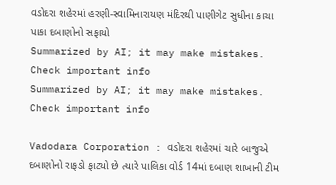વડોદરા શહેરમાં હરણી-સ્વામિનારાયણ મંદિરથી પાણીગેટ સુધીના કાચા પાકા દબાણોનો સફાયો
Summarized by AI; it may make mistakes. Check important info
Summarized by AI; it may make mistakes. Check important info

Vadodara Corporation : વડોદરા શહેરમાં ચારે બાજુએ દબાણોનો રાફડો ફાટ્યો છે ત્યારે પાલિકા વોર્ડ 14માં દબાણ શાખાની ટીમ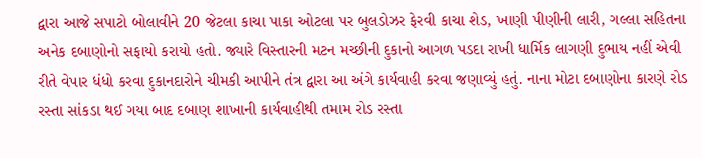દ્વારા આજે સપાટો બોલાવીને 20 જેટલા કાચા પાકા ઓટલા પર બુલડોઝર ફેરવી કાચા શેડ, ખાણી પીણીની લારી, ગલ્લા સહિતના અનેક દબાણોનો સફાયો કરાયો હતો. જ્યારે વિસ્તારની મટન મચ્છીની દુકાનો આગળ પડદા રાખી ધાર્મિક લાગણી દુભાય નહીં એવી રીતે વેપાર ધંધો કરવા દુકાનદારોને ચીમકી આપીને તંત્ર દ્વારા આ અંગે કાર્યવાહી કરવા જણાવ્યું હતું. નાના મોટા દબાણોના કારણે રોડ રસ્તા સાંકડા થઈ ગયા બાદ દબાણ શાખાની કાર્યવાહીથી તમામ રોડ રસ્તા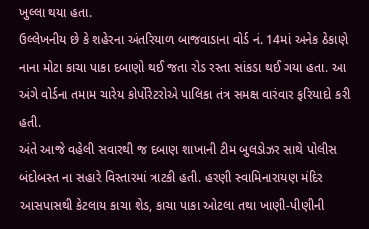ખુલ્લા થયા હતા.
ઉલ્લેખનીય છે કે શહેરના અંતરિયાળ બાજવાડાના વોર્ડ નં. 14માં અનેક ઠેકાણે નાના મોટા કાચા પાકા દબાણો થઈ જતા રોડ રસ્તા સાંકડા થઈ ગયા હતા. આ અંગે વોર્ડના તમામ ચારેય કોર્પોરેટરોએ પાલિકા તંત્ર સમક્ષ વારંવાર ફરિયાદો કરી હતી.
અંતે આજે વહેલી સવારથી જ દબાણ શાખાની ટીમ બુલડોઝર સાથે પોલીસ બંદોબસ્ત ના સહારે વિસ્તારમાં ત્રાટકી હતી. હરણી સ્વામિનારાયણ મંદિર આસપાસથી કેટલાય કાચા શેડ, કાચા પાકા ઓટલા તથા ખાણી-પીણીની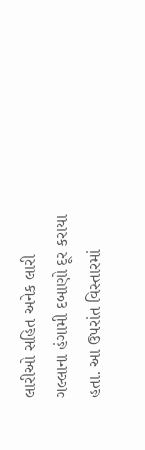લારીઓ સહિત અનેક લારી ગલ્લાના હંગામી દબાણો દૂર કરાયા હતા. આ ઉપરાંત વિસ્તારમાં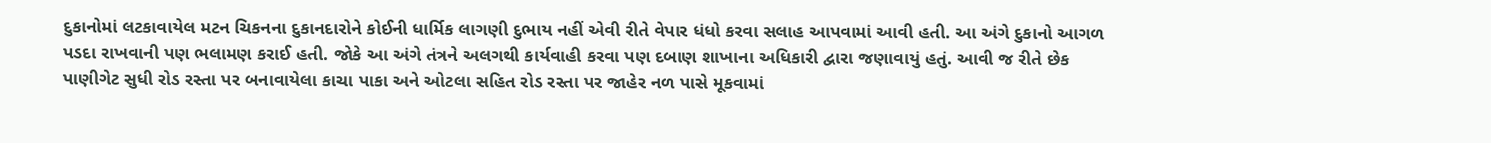દુકાનોમાં લટકાવાયેલ મટન ચિકનના દુકાનદારોને કોઈની ધાર્મિક લાગણી દુભાય નહીં એવી રીતે વેપાર ધંધો કરવા સલાહ આપવામાં આવી હતી. આ અંગે દુકાનો આગળ પડદા રાખવાની પણ ભલામણ કરાઈ હતી. જોકે આ અંગે તંત્રને અલગથી કાર્યવાહી કરવા પણ દબાણ શાખાના અધિકારી દ્વારા જણાવાયું હતું. આવી જ રીતે છેક પાણીગેટ સુધી રોડ રસ્તા પર બનાવાયેલા કાચા પાકા અને ઓટલા સહિત રોડ રસ્તા પર જાહેર નળ પાસે મૂકવામાં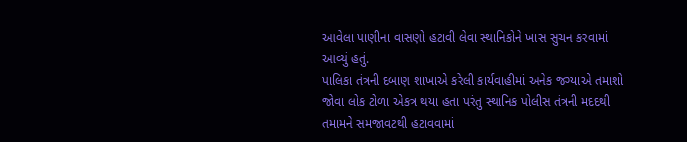આવેલા પાણીના વાસણો હટાવી લેવા સ્થાનિકોને ખાસ સુચન કરવામાં આવ્યું હતું.
પાલિકા તંત્રની દબાણ શાખાએ કરેલી કાર્યવાહીમાં અનેક જગ્યાએ તમાશો જોવા લોક ટોળા એકત્ર થયા હતા પરંતુ સ્થાનિક પોલીસ તંત્રની મદદથી તમામને સમજાવટથી હટાવવામાં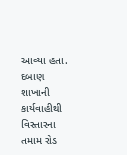આવ્યા હતા. દબાણ શાખાની કાર્યવાહીથી વિસ્તારના તમામ રોડ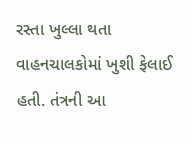રસ્તા ખુલ્લા થતા વાહનચાલકોમાં ખુશી ફેલાઈ હતી. તંત્રની આ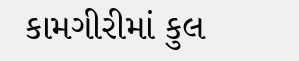કામગીરીમાં કુલ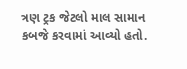ત્રણ ટ્રક જેટલો માલ સામાન કબજે કરવામાં આવ્યો હતો.